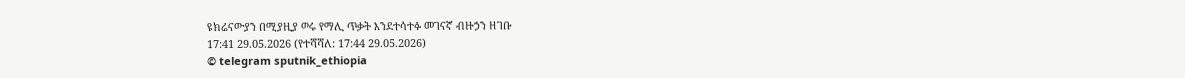ዩክሬናውያን በሚያዚያ ወሩ የማሊ ጥቃት እንደተሳተፉ መገናኛ ብዙኃን ዘገቡ
17:41 29.05.2026 (የተሻሻለ: 17:44 29.05.2026)
© telegram sputnik_ethiopia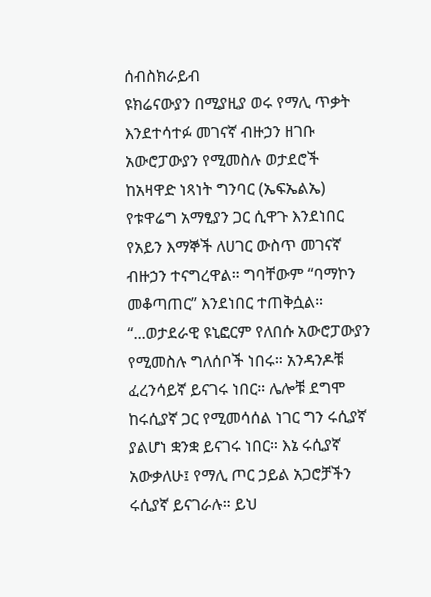ሰብስክራይብ
ዩክሬናውያን በሚያዚያ ወሩ የማሊ ጥቃት እንደተሳተፉ መገናኛ ብዙኃን ዘገቡ
አውሮፓውያን የሚመስሉ ወታደሮች ከአዛዋድ ነጻነት ግንባር (ኤፍኤልኤ) የቱዋሬግ አማፂያን ጋር ሲዋጉ እንደነበር የአይን እማኞች ለሀገር ውስጥ መገናኛ ብዙኃን ተናግረዋል። ግባቸውም “ባማኮን መቆጣጠር” እንደነበር ተጠቅሷል።
“...ወታደራዊ ዩኒፎርም የለበሱ አውሮፓውያን የሚመስሉ ግለሰቦች ነበሩ። አንዳንዶቹ ፈረንሳይኛ ይናገሩ ነበር። ሌሎቹ ደግሞ ከሩሲያኛ ጋር የሚመሳሰል ነገር ግን ሩሲያኛ ያልሆነ ቋንቋ ይናገሩ ነበር። እኔ ሩሲያኛ አውቃለሁ፤ የማሊ ጦር ኃይል አጋሮቻችን ሩሲያኛ ይናገራሉ። ይህ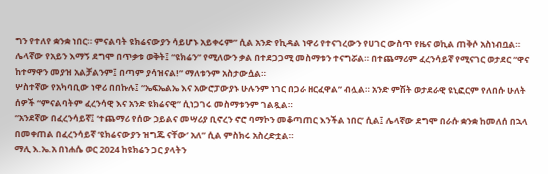ግን የተለየ ቋንቋ ነበር። ምናልባት ዩክሬናውያን ሳይሆኑ አይቀሩም” ሲል አንድ የኪዳል ነዋሪ የተናገረውን የሀገር ውስጥ የዜና ወኪል ጠቅሶ አስነብቧል።
ሌላኛው የአይን እማኝ ደግሞ በጥቃቱ ወቅት፤ “ዩክሬን” የሚለውን ቃል በተደጋጋሚ መስማቱን ተናግሯል። በተጨማሪም ፈረንሳይኛ የሚናገር ወታደር “ዋና ከተማዋን መያዝ አልቻልንም፤ በጣም ያሳዝናል!” ማለቱንም አስታውሷል።
ሦስተኛው የአካባቢው ነዋሪ በበኩሉ፤ “ኤፍኤልኤ እና አውሮፓውያኑ ሁሉንም ነገር በጋራ ዘርፈዋል” ብሏል። አንድ ምሽት ወታደራዊ ዩኒፎርም የለበሱ ሁለት ሰዎች “ምናልባትም ፈረንሳዊ እና አንድ ዩክሬናዊ” ሲነጋገሩ መስማቱንም ገልጿል።
“አንደኛው በፈረንሳይኛ፤ ‘ተጨማሪ የሰው ኃይልና መሣሪያ ቢኖረን ኖሮ ባማኮን መቆጣጠር እንችል ነበር’ ሲል፤ ሌላኛው ደግሞ በራሱ ቋንቋ ከመለሰ በኋላ በመቀጠል በፈረንሳይኛ ‘ዩክሬናውያን ዝግጁ ናቸው’ አለ” ሲል ምስክሩ አስረድቷል።
ማሊ እ.ኤ.አ በነሐሴ ወር 2024 ከዩክሬን ጋር ያላትን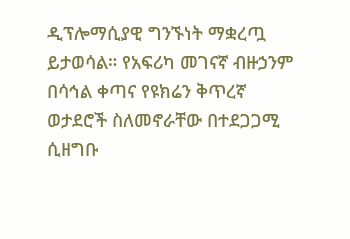ዲፕሎማሲያዊ ግንኙነት ማቋረጧ ይታወሳል። የአፍሪካ መገናኛ ብዙኃንም በሳኅል ቀጣና የዩክሬን ቅጥረኛ ወታደሮች ስለመኖራቸው በተደጋጋሚ ሲዘግቡ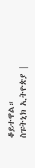ቆይተዋል።
ስፑትኒክ ኢትዮጵያ |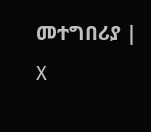መተግበሪያ | X